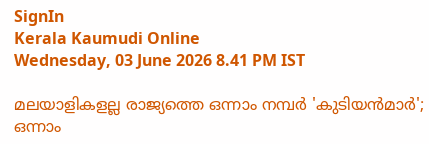SignIn
Kerala Kaumudi Online
Wednesday, 03 June 2026 8.41 PM IST

മലയാളികളല്ല രാജ്യത്തെ ഒന്നാം നമ്പര്‍ 'കുടിയന്‍മാര്‍'; ഒന്നാം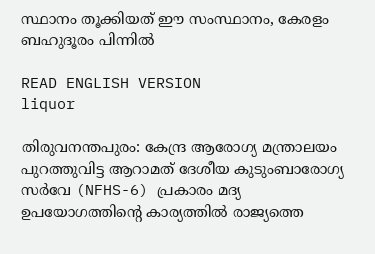സ്ഥാനം തൂക്കിയത് ഈ സംസ്ഥാനം, കേരളം ബഹുദൂരം പിന്നില്‍

READ ENGLISH VERSION
liquor

തിരുവനന്തപുരം: കേന്ദ്ര ആരോഗ്യ മന്ത്രാലയം പുറത്തുവിട്ട ആറാമത് ദേശീയ കുടുംബാരോഗ്യ സര്‍വേ (NFHS-6) പ്രകാരം മദ്യ ഉപയോഗത്തിന്റെ കാര്യത്തില്‍ രാജ്യത്തെ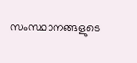സംസ്ഥാനങ്ങളുടെ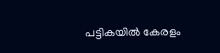പട്ടികയില്‍ കേരളം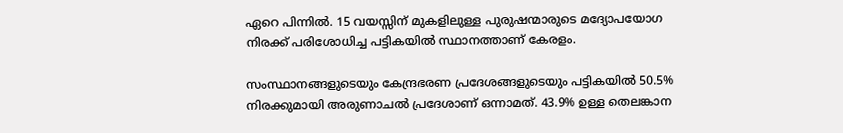ഏറെ പിന്നില്‍. 15 വയസ്സിന് മുകളിലുള്ള പുരുഷന്മാരുടെ മദ്യോപയോഗ നിരക്ക് പരിശോധിച്ച പട്ടികയില്‍ സ്ഥാനത്താണ് കേരളം.

സംസ്ഥാനങ്ങളുടെയും കേന്ദ്രഭരണ പ്രദേശങ്ങളുടെയും പട്ടികയില്‍ 50.5% നിരക്കുമായി അരുണാചല്‍ പ്രദേശാണ് ഒന്നാമത്. 43.9% ഉള്ള തെലങ്കാന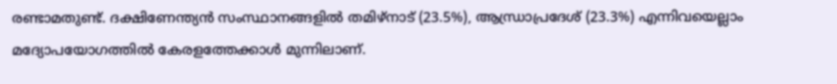രണ്ടാമതുണ്ട്. ദക്ഷിണേന്ത്യന്‍ സംസ്ഥാനങ്ങളില്‍ തമിഴ്നാട് (23.5%), ആന്ധ്രാപ്രദേശ് (23.3%) എന്നിവയെല്ലാം മദ്യോപയോഗത്തില്‍ കേരളത്തേക്കാള്‍ മുന്നിലാണ്.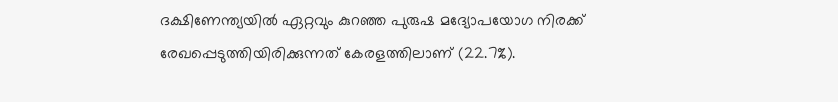ദക്ഷിണേന്ത്യയില്‍ ഏറ്റവും കുറഞ്ഞ പുരുഷ മദ്യോപയോഗ നിരക്ക് രേഖപ്പെടുത്തിയിരിക്കുന്നത് കേരളത്തിലാണ് (22.7%).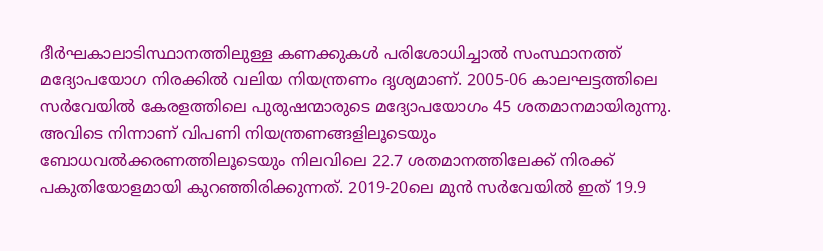ദീര്‍ഘകാലാടിസ്ഥാനത്തിലുള്ള കണക്കുകള്‍ പരിശോധിച്ചാല്‍ സംസ്ഥാനത്ത് മദ്യോപയോഗ നിരക്കില്‍ വലിയ നിയന്ത്രണം ദൃശ്യമാണ്. 2005-06 കാലഘട്ടത്തിലെ സര്‍വേയില്‍ കേരളത്തിലെ പുരുഷന്മാരുടെ മദ്യോപയോഗം 45 ശതമാനമായിരുന്നു. അവിടെ നിന്നാണ് വിപണി നിയന്ത്രണങ്ങളിലൂടെയും ബോധവല്‍ക്കരണത്തിലൂടെയും നിലവിലെ 22.7 ശതമാനത്തിലേക്ക് നിരക്ക് പകുതിയോളമായി കുറഞ്ഞിരിക്കുന്നത്. 2019-20ലെ മുന്‍ സര്‍വേയില്‍ ഇത് 19.9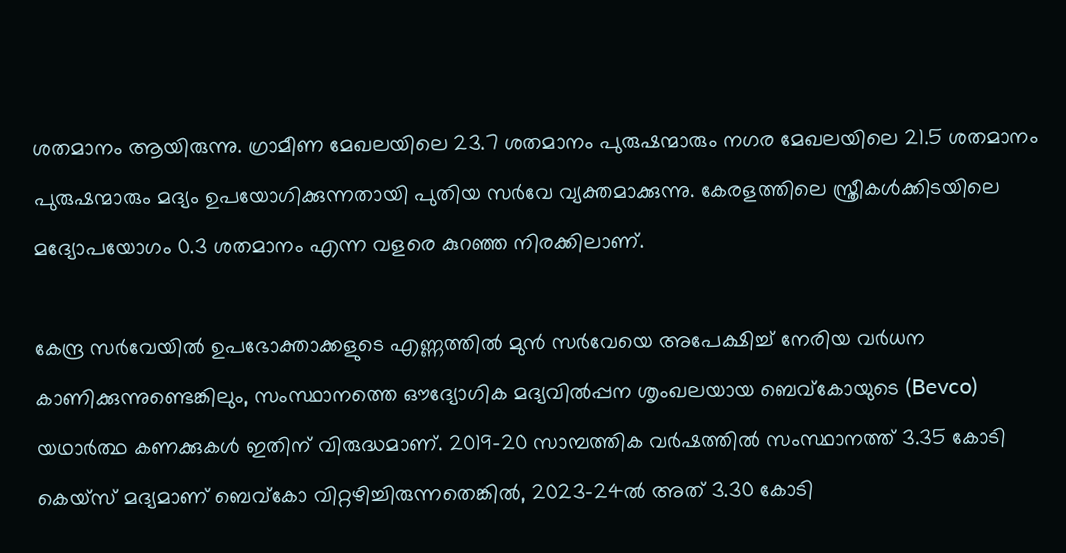ശതമാനം ആയിരുന്നു. ഗ്രാമീണ മേഖലയിലെ 23.7 ശതമാനം പുരുഷന്മാരും നഗര മേഖലയിലെ 21.5 ശതമാനം പുരുഷന്മാരും മദ്യം ഉപയോഗിക്കുന്നതായി പുതിയ സര്‍വേ വ്യക്തമാക്കുന്നു. കേരളത്തിലെ സ്ത്രീകള്‍ക്കിടയിലെ മദ്യോപയോഗം 0.3 ശതമാനം എന്ന വളരെ കുറഞ്ഞ നിരക്കിലാണ്.

കേന്ദ്ര സര്‍വേയില്‍ ഉപഭോക്താക്കളുടെ എണ്ണത്തില്‍ മുന്‍ സര്‍വേയെ അപേക്ഷിച്ച് നേരിയ വര്‍ധന കാണിക്കുന്നുണ്ടെങ്കിലും, സംസ്ഥാനത്തെ ഔദ്യോഗിക മദ്യവില്‍പ്പന ശൃംഖലയായ ബെവ്‌കോയുടെ (Bevco) യഥാര്‍ത്ഥ കണക്കുകള്‍ ഇതിന് വിരുദ്ധമാണ്. 2019-20 സാമ്പത്തിക വര്‍ഷത്തില്‍ സംസ്ഥാനത്ത് 3.35 കോടി കെയ്‌സ് മദ്യമാണ് ബെവ്‌കോ വിറ്റഴിച്ചിരുന്നതെങ്കില്‍, 2023-24ല്‍ അത് 3.30 കോടി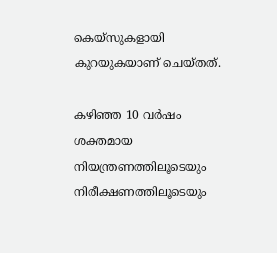കെയ്‌സുകളായി കുറയുകയാണ് ചെയ്തത്.

കഴിഞ്ഞ 10 വര്‍ഷം ശക്തമായ നിയന്ത്രണത്തിലൂടെയും നിരീക്ഷണത്തിലൂടെയും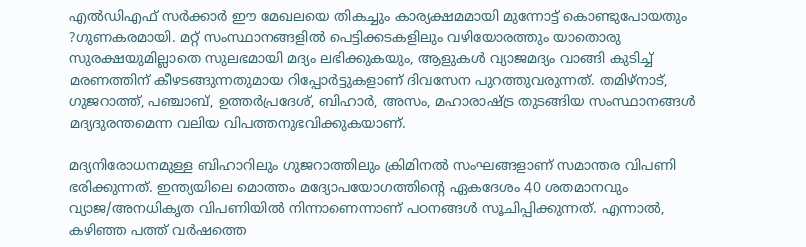എല്‍ഡിഎഫ് സര്‍ക്കാര്‍ ഈ മേഖലയെ തികച്ചും കാര്യക്ഷമമായി മുന്നോട്ട് കൊണ്ടുപോയതും ?ഗുണകരമായി. മറ്റ് സംസ്ഥാനങ്ങളില്‍ പെട്ടിക്കടകളിലും വഴിയോരത്തും യാതൊരു സുരക്ഷയുമില്ലാതെ സുലഭമായി മദ്യം ലഭിക്കുകയും, ആളുകള്‍ വ്യാജമദ്യം വാങ്ങി കുടിച്ച് മരണത്തിന് കീഴടങ്ങുന്നതുമായ റിപ്പോര്‍ട്ടുകളാണ് ദിവസേന പുറത്തുവരുന്നത്. തമിഴ്നാട്, ഗുജറാത്ത്, പഞ്ചാബ്, ഉത്തര്‍പ്രദേശ്, ബിഹാര്‍, അസം, മഹാരാഷ്ട്ര തുടങ്ങിയ സംസ്ഥാനങ്ങള്‍ മദ്യദുരന്തമെന്ന വലിയ വിപത്തനുഭവിക്കുകയാണ്.

മദ്യനിരോധനമുള്ള ബിഹാറിലും ഗുജറാത്തിലും ക്രിമിനല്‍ സംഘങ്ങളാണ് സമാന്തര വിപണി ഭരിക്കുന്നത്. ഇന്ത്യയിലെ മൊത്തം മദ്യോപയോഗത്തിന്റെ ഏകദേശം 40 ശതമാനവും വ്യാജ/അനധികൃത വിപണിയില്‍ നിന്നാണെന്നാണ് പഠനങ്ങള്‍ സൂചിപ്പിക്കുന്നത്. എന്നാല്‍, കഴിഞ്ഞ പത്ത് വര്‍ഷത്തെ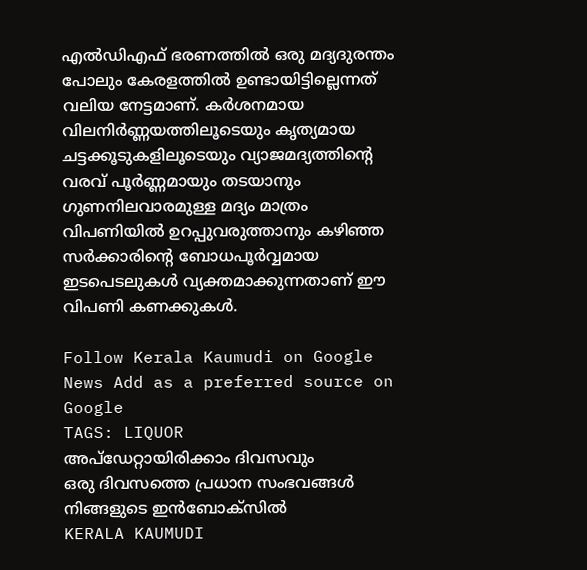എല്‍ഡിഎഫ് ഭരണത്തില്‍ ഒരു മദ്യദുരന്തം പോലും കേരളത്തില്‍ ഉണ്ടായിട്ടില്ലെന്നത് വലിയ നേട്ടമാണ്. കര്‍ശനമായ വിലനിര്‍ണ്ണയത്തിലൂടെയും കൃത്യമായ ചട്ടക്കൂടുകളിലൂടെയും വ്യാജമദ്യത്തിന്റെ വരവ് പൂര്‍ണ്ണമായും തടയാനും ഗുണനിലവാരമുള്ള മദ്യം മാത്രം വിപണിയില്‍ ഉറപ്പുവരുത്താനും കഴിഞ്ഞ സര്‍ക്കാരിന്റെ ബോധപൂര്‍വ്വമായ ഇടപെടലുകള്‍ വ്യക്തമാക്കുന്നതാണ് ഈ വിപണി കണക്കുകള്‍.

Follow Kerala Kaumudi on Google News Add as a preferred source on Google
TAGS: LIQUOR
അപ്ഡേറ്റായിരിക്കാം ദിവസവും
ഒരു ദിവസത്തെ പ്രധാന സംഭവങ്ങൾ നിങ്ങളുടെ ഇൻബോക്സിൽ
KERALA KAUMUDI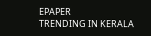EPAPER
TRENDING IN KERALA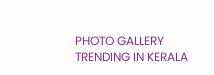PHOTO GALLERY
TRENDING IN KERALA